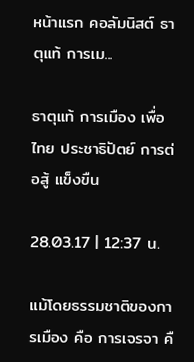หน้าแรก คอลัมนิสต์ ธาตุแท้ การเม...

ธาตุแท้ การเมือง เพื่อไทย ประชาธิปัตย์ การต่อสู้ แข็งขืน

28.03.17 | 12:37 น.

แม้โดยธรรมชาติของการเมือง คือ การเจรจา คื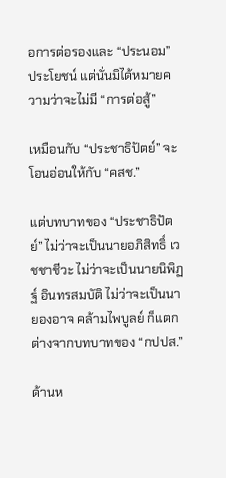อการต่อรองและ “ประนอม” ประโยชน์ แต่นั่นมิได้หมายความว่าจะไม่มี “การต่อสู้”

เหมือนกับ “ประชาธิปัตย์” จะโอนอ่อนให้กับ “คสช.”

แต่บทบาทของ “ประชาธิปัตย์” ไม่ว่าจะเป็นนายอภิสิทธิ์ เวชชาชีวะ ไม่ว่าจะเป็นนายนิพิฏฐ์ อินทรสมบัติ ไม่ว่าจะเป็นนายองอาจ คล้ามไพบูลย์ ก็แตกต่างจากบทบาทของ “กปปส.”

ด้านห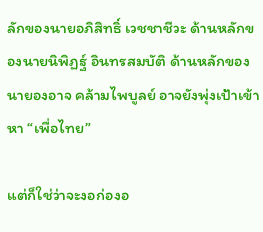ลักของนายอภิสิทธิ์ เวชชาชีวะ ด้านหลักของนายนิพิฏฐ์ อินทรสมบัติ ด้านหลักของนายองอาจ คล้ามไพบูลย์ อาจยังพุ่งเป้าเข้าหา “เพื่อไทย”

แต่ก็ใช่ว่าจะงอก่องอ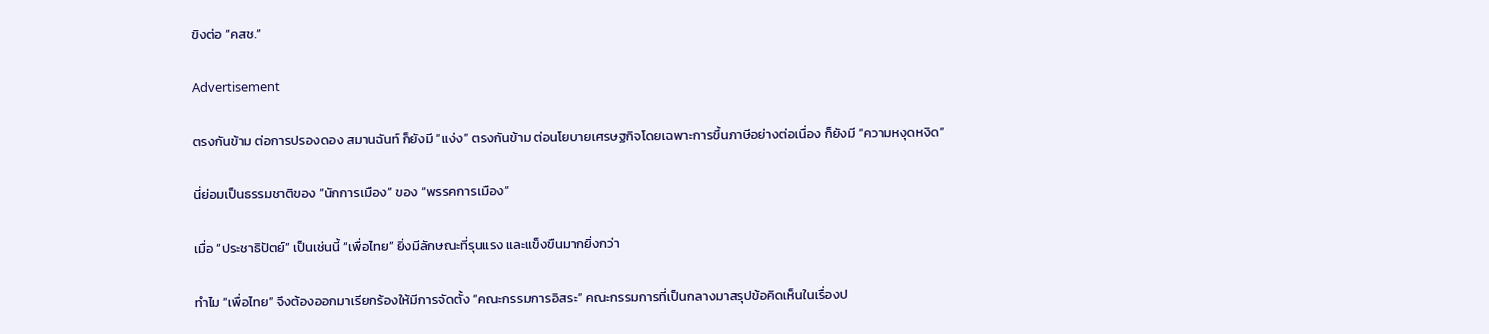ขิงต่อ “คสช.”

Advertisement

ตรงกันข้าม ต่อการปรองดอง สมานฉันท์ ก็ยังมี “แง่ง” ตรงกันข้าม ต่อนโยบายเศรษฐกิจโดยเฉพาะการขึ้นภาษีอย่างต่อเนื่อง ก็ยังมี “ความหงุดหงิด”

นี่ย่อมเป็นธรรมชาติของ “นักการเมือง” ของ “พรรคการเมือง”

เมื่อ “ประชาธิปัตย์” เป็นเช่นนี้ “เพื่อไทย” ยิ่งมีลักษณะที่รุนแรง และแข็งขืนมากยิ่งกว่า

ทำไม “เพื่อไทย” จึงต้องออกมาเรียกร้องให้มีการจัดตั้ง “คณะกรรมการอิสระ” คณะกรรมการที่เป็นกลางมาสรุปข้อคิดเห็นในเรื่องป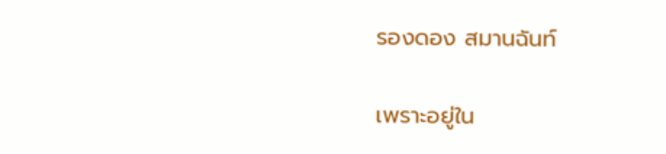รองดอง สมานฉันท์

เพราะอยู่ใน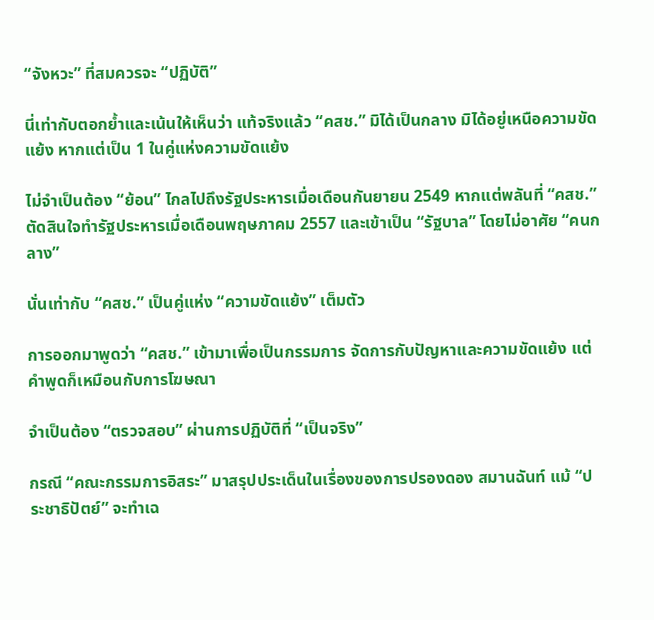“จังหวะ” ที่สมควรจะ “ปฏิบัติ”

นี่เท่ากับตอกย้ำและเน้นให้เห็นว่า แท้จริงแล้ว “คสช.” มิได้เป็นกลาง มิได้อยู่เหนือความขัดแย้ง หากแต่เป็น 1 ในคู่แห่งความขัดแย้ง

ไม่จำเป็นต้อง “ย้อน” ไกลไปถึงรัฐประหารเมื่อเดือนกันยายน 2549 หากแต่พลันที่ “คสช.” ตัดสินใจทำรัฐประหารเมื่อเดือนพฤษภาคม 2557 และเข้าเป็น “รัฐบาล” โดยไม่อาศัย “คนกลาง”

นั่นเท่ากับ “คสช.” เป็นคู่แห่ง “ความขัดแย้ง” เต็มตัว

การออกมาพูดว่า “คสช.” เข้ามาเพื่อเป็นกรรมการ จัดการกับปัญหาและความขัดแย้ง แต่คำพูดก็เหมือนกับการโฆษณา

จำเป็นต้อง “ตรวจสอบ” ผ่านการปฏิบัติที่ “เป็นจริง”

กรณี “คณะกรรมการอิสระ” มาสรุปประเด็นในเรื่องของการปรองดอง สมานฉันท์ แม้ “ประชาธิปัตย์” จะทำเฉ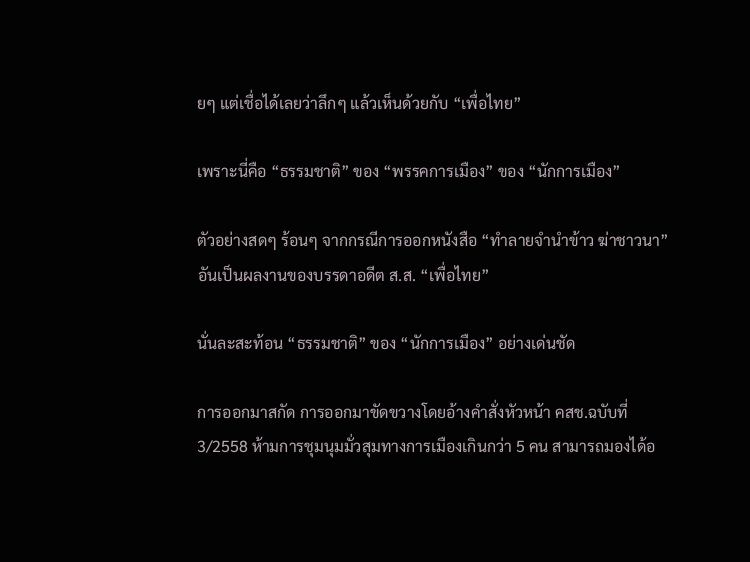ยๆ แต่เชื่อได้เลยว่าลึกๆ แล้วเห็นด้วยกับ “เพื่อไทย”

เพราะนี่คือ “ธรรมชาติ” ของ “พรรคการเมือง” ของ “นักการเมือง”

ตัวอย่างสดๆ ร้อนๆ จากกรณีการออกหนังสือ “ทำลายจำนำข้าว ฆ่าชาวนา” อันเป็นผลงานของบรรดาอดีต ส.ส. “เพื่อไทย”

นั่นละสะท้อน “ธรรมชาติ” ของ “นักการเมือง” อย่างเด่นชัด

การออกมาสกัด การออกมาขัดขวางโดยอ้างคำสั่งหัวหน้า คสช.ฉบับที่ 3/2558 ห้ามการชุมนุมมั่วสุมทางการเมืองเกินกว่า 5 คน สามารถมองได้อ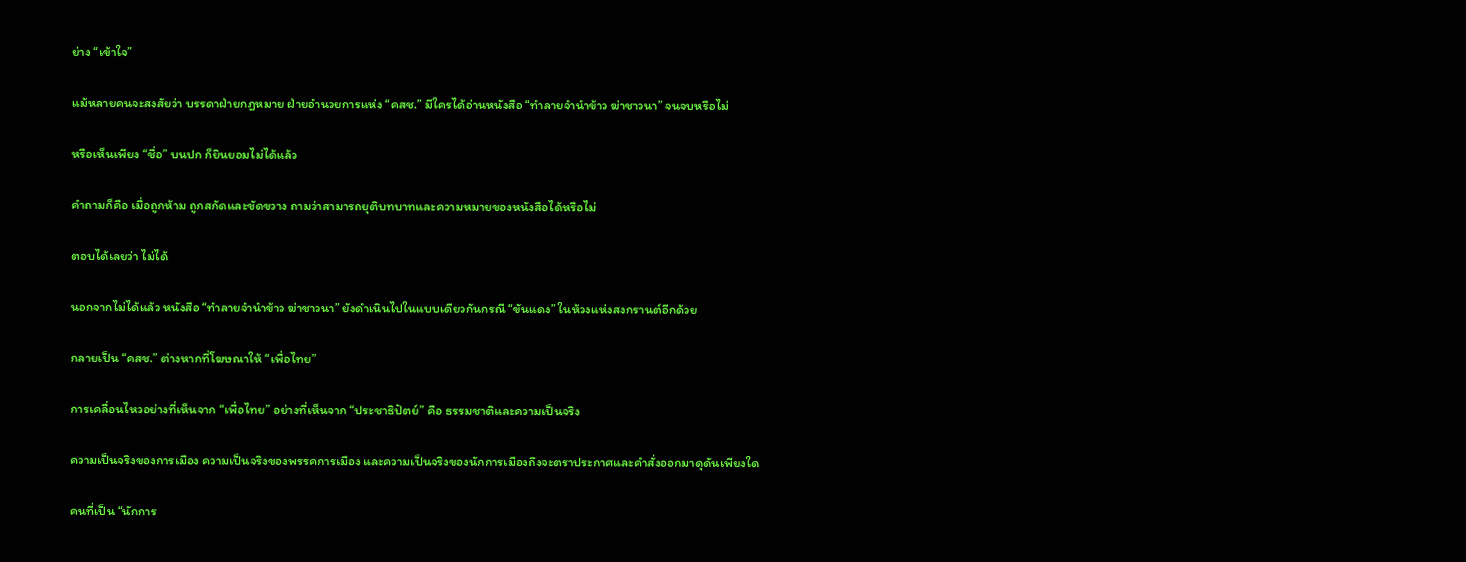ย่าง “เข้าใจ”

แม้หลายคนจะสงสัยว่า บรรดาฝ่ายกฎหมาย ฝ่ายอำนวยการแห่ง “คสช.” มีใครได้อ่านหนังสือ “ทำลายจำนำข้าว ฆ่าชาวนา” จนจบหรือไม่

หรือเห็นเพียง “ชื่อ” บนปก ก็ยินยอมไม่ได้แล้ว

คำถามก็คือ เมื่อถูกห้าม ถูกสกัดและขัดขวาง ถามว่าสามารถยุติบทบาทและความหมายของหนังสือได้หรือไม่

ตอบได้เลยว่า ไม่ได้

นอกจากไม่ได้แล้ว หนังสือ “ทำลายจำนำข้าว ฆ่าชาวนา” ยังดำเนินไปในแบบเดียวกันกรณี “ขันแดง” ในห้วงแห่งสงกรานต์อีกด้วย

กลายเป็น “คสช.” ต่างหากที่โฆษณาให้ “เพื่อไทย”

การเคลื่อนไหวอย่างที่เห็นจาก “เพื่อไทย” อย่างที่เห็นจาก “ประชาธิปัตย์” คือ ธรรมชาติและความเป็นจริง

ความเป็นจริงของการเมือง ความเป็นจริงของพรรคการเมือง และความเป็นจริงของนักการเมืองถึงจะตราประกาศและคำสั่งออกมาดุดันเพียงใด

คนที่เป็น “นักการ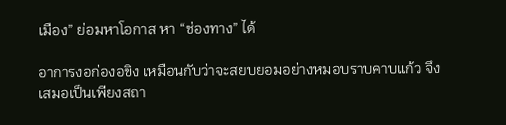เมือง” ย่อมหาโอกาส หา “ช่องทาง” ได้

อาการงอก่องอขิง เหมือนกับว่าจะสยบยอมอย่างหมอบราบคาบแก้ว จึงเสมอเป็นเพียงสถา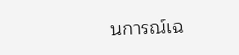นการณ์เฉ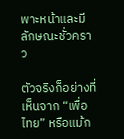พาะหน้าและมีลักษณะชั่วคราว

ตัวจริงก็อย่างที่เห็นจาก “เพื่อไทย” หรือแม้ก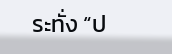ระทั่ง “ป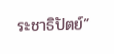ระชาธิปัตย์”